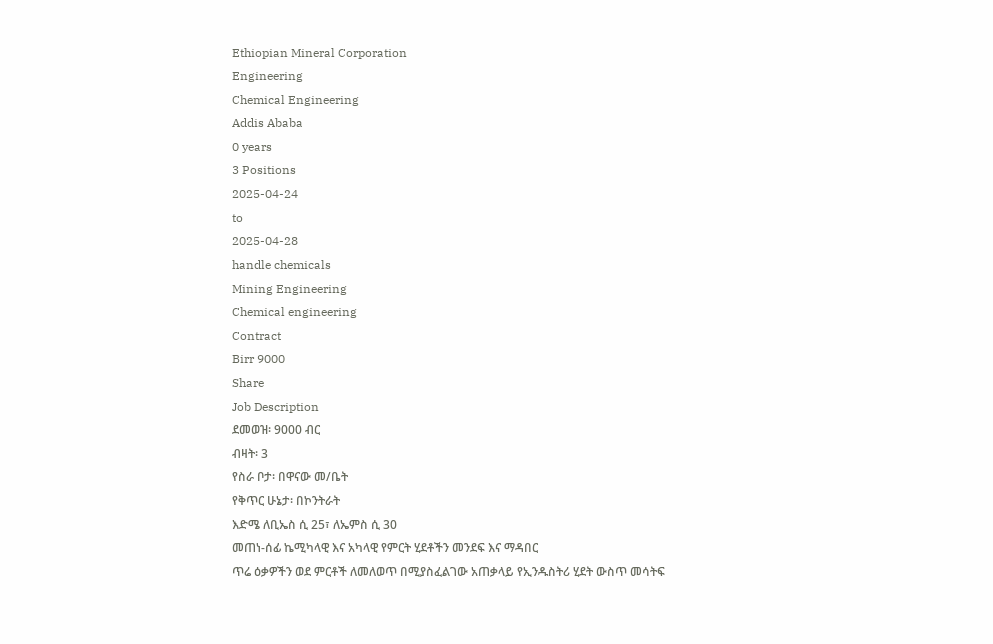Ethiopian Mineral Corporation
Engineering
Chemical Engineering
Addis Ababa
0 years
3 Positions
2025-04-24
to
2025-04-28
handle chemicals
Mining Engineering
Chemical engineering
Contract
Birr 9000
Share
Job Description
ደመወዝ፡ 9000 ብር
ብዛት፡ 3
የስራ ቦታ፡ በዋናው መ/ቤት
የቅጥር ሁኔታ፡ በኮንትራት
እድሜ ለቢኤስ ሲ 25፣ ለኤምስ ሲ 30
መጠነ-ሰፊ ኬሚካላዊ እና አካላዊ የምርት ሂደቶችን መንደፍ እና ማዳበር
ጥሬ ዕቃዎችን ወደ ምርቶች ለመለወጥ በሚያስፈልገው አጠቃላይ የኢንዱስትሪ ሂደት ውስጥ መሳትፍ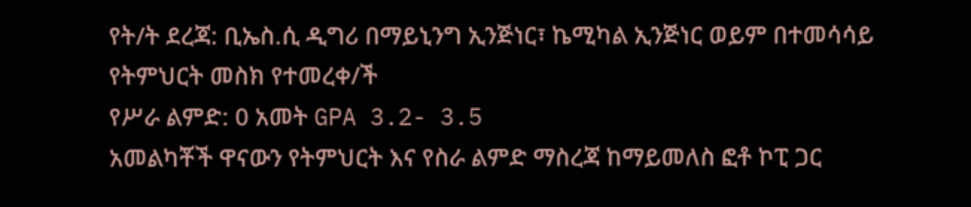የት/ት ደረጃ: ቢኤስ.ሲ ዲግሪ በማይኒንግ ኢንጅነር፣ ኬሚካል ኢንጅነር ወይም በተመሳሳይ የትምህርት መስክ የተመረቀ/ች
የሥራ ልምድ: 0 አመት GPA 3.2- 3.5
አመልካቾች ዋናውን የትምህርት እና የስራ ልምድ ማስረጃ ከማይመለስ ፎቶ ኮፒ ጋር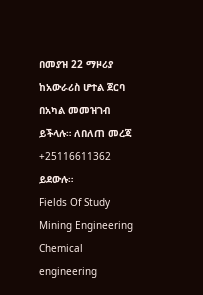በመያዝ 22 ማዞሪያ ከአውራሪስ ሆተል ጀርባ በአካል መመዝገብ ይችላሉ። ለበለጠ መረጃ +25116611362 ይደውሉ።
Fields Of Study
Mining Engineering
Chemical engineering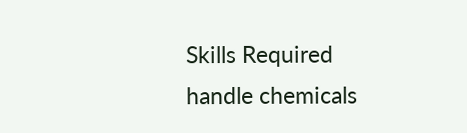Skills Required
handle chemicals